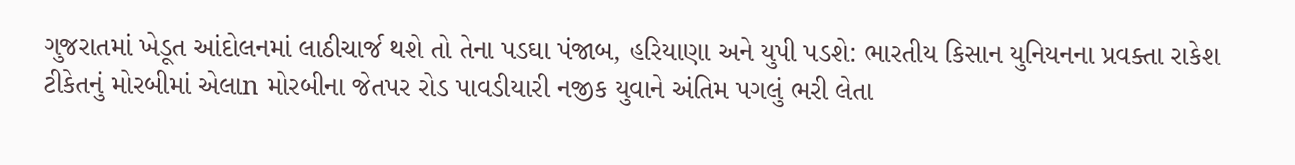ગુજરાતમાં ખેડૂત આંદોલનમાં લાઠીચાર્જ થશે તો તેના પડઘા પંજાબ, હરિયાણા અને યુપી પડશે: ભારતીય કિસાન યુનિયનના પ્રવક્તા રાકેશ ટીકેતનું મોરબીમાં એલાn મોરબીના જેતપર રોડ પાવડીયારી નજીક યુવાને અંતિમ પગલું ભરી લેતા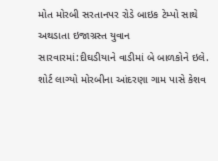મોત મોરબી સરતાનપર રોડે બાઇક ટેમ્પો સાથે અથડાતા ઇજાગ્રસ્ત યુવાન સારવારમાં:દીઘડીયાને વાડીમાં બે બાળકોને ઇલે. શોર્ટ લાગ્યો મોરબીના આંદરણા ગામ પાસે કેશવ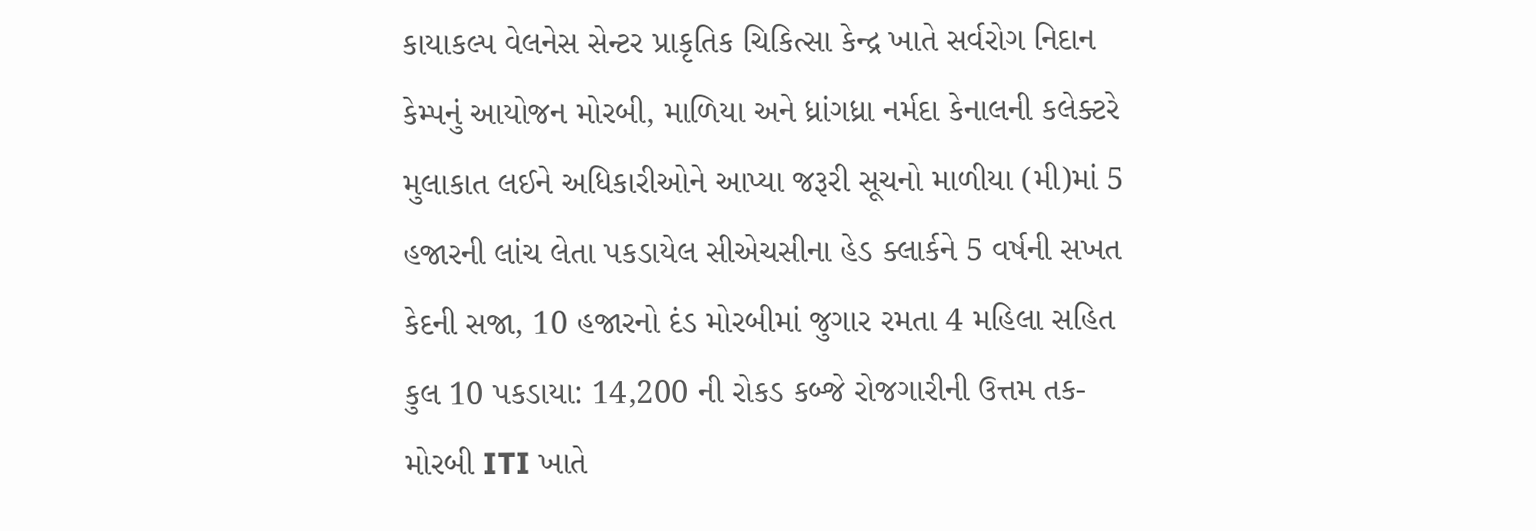કાયાકલ્પ વેલનેસ સેન્ટર પ્રાકૃતિક ચિકિત્સા કેન્દ્ર ખાતે સર્વરોગ નિદાન કેમ્પનું આયોજન મોરબી, માળિયા અને ધ્રાંગધ્રા નર્મદા કેનાલની કલેક્ટરે મુલાકાત લઈને અધિકારીઓને આપ્યા જરૂરી સૂચનો માળીયા (મી)માં 5 હજારની લાંચ લેતા પકડાયેલ સીએચસીના હેડ ક્લાર્કને 5 વર્ષની સખત કેદની સજા, 10 હજારનો દંડ મોરબીમાં જુગાર રમતા 4 મહિલા સહિત કુલ 10 પકડાયા: 14,200 ની રોકડ કબ્જે રોજગારીની ઉત્તમ તક-મોરબી ITI ખાતે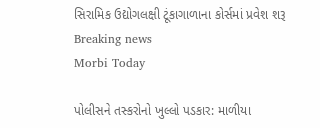સિરામિક ઉદ્યોગલક્ષી ટૂંકાગાળાના કોર્સમાં પ્રવેશ શરૂ
Breaking news
Morbi Today

પોલીસને તસ્કરોનો ખુલ્લો પડકાર: માળીયા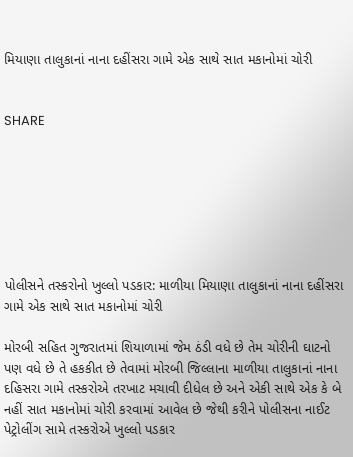મિયાણા તાલુકાનાં નાના દહીંસરા ગામે એક સાથે સાત મકાનોમાં ચોરી


SHARE







પોલીસને તસ્કરોનો ખુલ્લો પડકાર: માળીયા મિયાણા તાલુકાનાં નાના દહીંસરા ગામે એક સાથે સાત મકાનોમાં ચોરી

મોરબી સહિત ગુજરાતમાં શિયાળામાં જેમ ઠંડી વધે છે તેમ ચોરીની ઘાટનો પણ વધે છે તે હકકીત છે તેવામાં મોરબી જિલ્લાના માળીયા તાલુકાનાં નાના દહિસરા ગામે તસ્કરોએ તરખાટ મચાવી દીધેલ છે અને એકી સાથે એક કે બે નહીં સાત મકાનોમાં ચોરી કરવામાં આવેલ છે જેથી કરીને પોલીસના નાઈટ પેટ્રોલીંગ સામે તસ્કરોએ ખુલ્લો પડકાર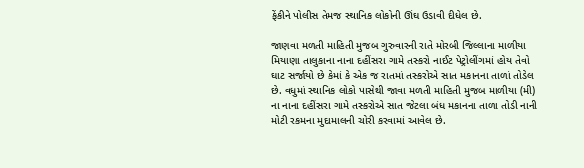ફેંકીને પોલીસ તેમજ સ્થાનિક લોકોની ઊંઘ ઉડાવી દીધેલ છે.

જાણવા મળતી માહિતી મુજબ ગુરુવારની રાતે મોરબી જિલ્લાના માળીયા મિયાણા તાલુકાના નાના દહીંસરા ગામે તસ્કરો નાઈટ પેટ્રોલીંગમાં હોય તેવો ઘાટ સર્જાયો છે કેમાં કે એક જ રાતમાં તસ્કરોએ સાત મકાનના તાળાં તોડેલ છે. વધુમાં સ્થાનિક લોકો પાસેથી જાવા મળતી માહિતી મુજબ માળીયા (મી) ના નાના દહીંસરા ગામે તસ્કરોએ સાત જેટલા બંધ મકાનના તાળા તોડી નાની મોટી રકમના મુદામાલની ચોરી કરવામાં આવેલ છે.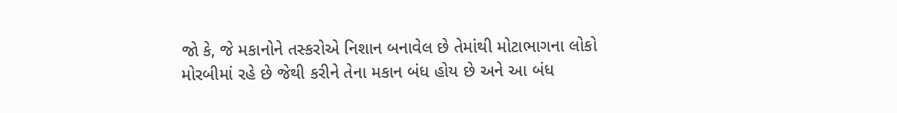જો કે, જે મકાનોને તસ્કરોએ નિશાન બનાવેલ છે તેમાંથી મોટાભાગના લોકો મોરબીમાં રહે છે જેથી કરીને તેના મકાન બંધ હોય છે અને આ બંધ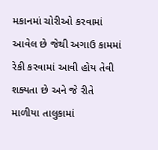મકાનમાં ચોરીઓ કરવામાં આવેલ છે જેથી અગાઉ કામમાં રેકી કરવામાં આવી હોય તેવી શક્યતા છે અને જે રીતે માળીયા તાલુકામાં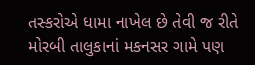તસ્કરોએ ધામા નાખેલ છે તેવી જ રીતે મોરબી તાલુકાનાં મકનસર ગામે પણ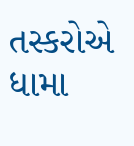તસ્કરોએ ધામા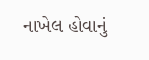નાખેલ હોવાનું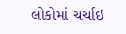લોકોમાં ચર્ચાઇ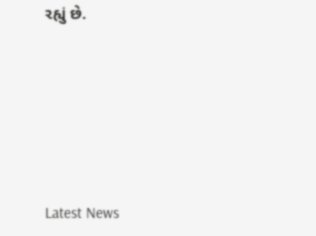રહ્યું છે.






Latest News